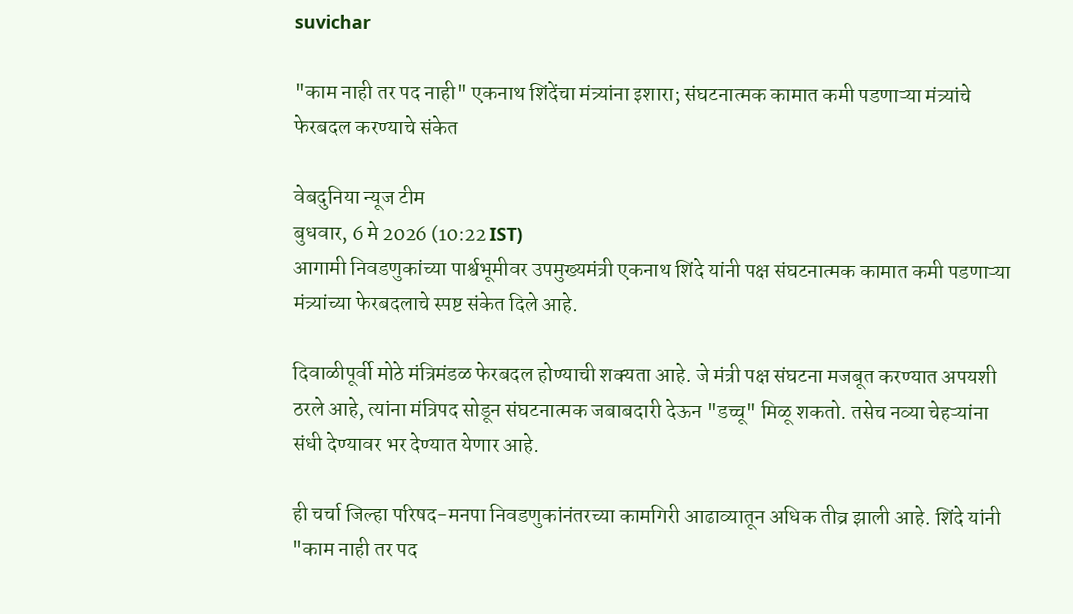suvichar

"काम नाही तर पद नाही" एकनाथ शिंदेंचा मंत्र्यांना इशारा; संघटनात्मक कामात कमी पडणाऱ्या मंत्र्यांचे फेरबदल करण्याचे संकेत

वेबदुनिया न्यूज टीम
बुधवार, 6 मे 2026 (10:22 IST)
आगामी निवडणुकांच्या पार्श्वभूमीवर उपमुख्यमंत्री एकनाथ शिंदे यांनी पक्ष संघटनात्मक कामात कमी पडणाऱ्या मंत्र्यांच्या फेरबदलाचे स्पष्ट संकेत दिले आहे.

दिवाळीपूर्वी मोठे मंत्रिमंडळ फेरबदल होण्याची शक्यता आहे. जे मंत्री पक्ष संघटना मजबूत करण्यात अपयशी ठरले आहे, त्यांना मंत्रिपद सोडून संघटनात्मक जबाबदारी देऊन "डच्चू" मिळू शकतो. तसेच नव्या चेहऱ्यांना संधी देण्यावर भर देण्यात येणार आहे.

ही चर्चा जिल्हा परिषद-मनपा निवडणुकांनंतरच्या कामगिरी आढाव्यातून अधिक तीव्र झाली आहे. शिंदे यांनी "काम नाही तर पद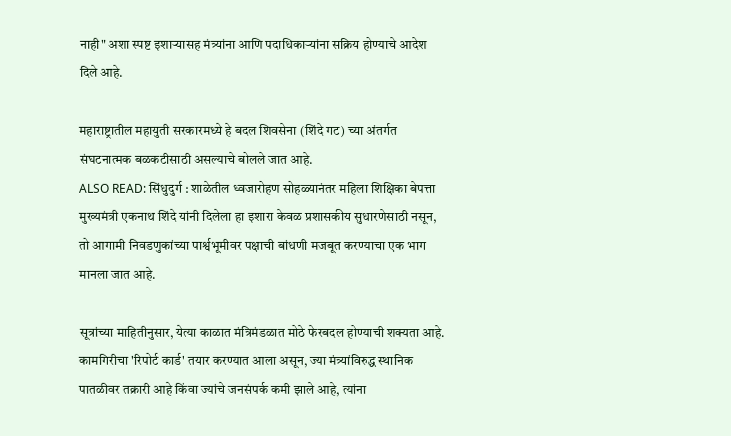नाही" अशा स्पष्ट इशाऱ्यासह मंत्र्यांना आणि पदाधिकाऱ्यांना सक्रिय होण्याचे आदेश दिले आहे.

महाराष्ट्रातील महायुती सरकारमध्ये हे बदल शिवसेना (शिंदे गट) च्या अंतर्गत संघटनात्मक बळकटीसाठी असल्याचे बोलले जात आहे.
ALSO READ: सिंधुदुर्ग : शाळेतील ध्वजारोहण सोहळ्यानंतर महिला शिक्षिका बेपत्ता
मुख्यमंत्री एकनाथ शिंदे यांनी दिलेला हा इशारा केवळ प्रशासकीय सुधारणेसाठी नसून, तो आगामी निवडणुकांच्या पार्श्वभूमीवर पक्षाची बांधणी मजबूत करण्याचा एक भाग मानला जात आहे.

सूत्रांच्या माहितीनुसार, येत्या काळात मंत्रिमंडळात मोठे फेरबदल होण्याची शक्यता आहे. कामगिरीचा 'रिपोर्ट कार्ड' तयार करण्यात आला असून, ज्या मंत्र्यांविरुद्ध स्थानिक पातळीवर तक्रारी आहे किंवा ज्यांचे जनसंपर्क कमी झाले आहे, त्यांना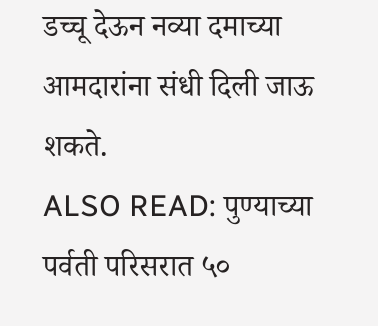डच्चू देऊन नव्या दमाच्या आमदारांना संधी दिली जाऊ शकते.
ALSO READ: पुण्याच्या पर्वती परिसरात ५०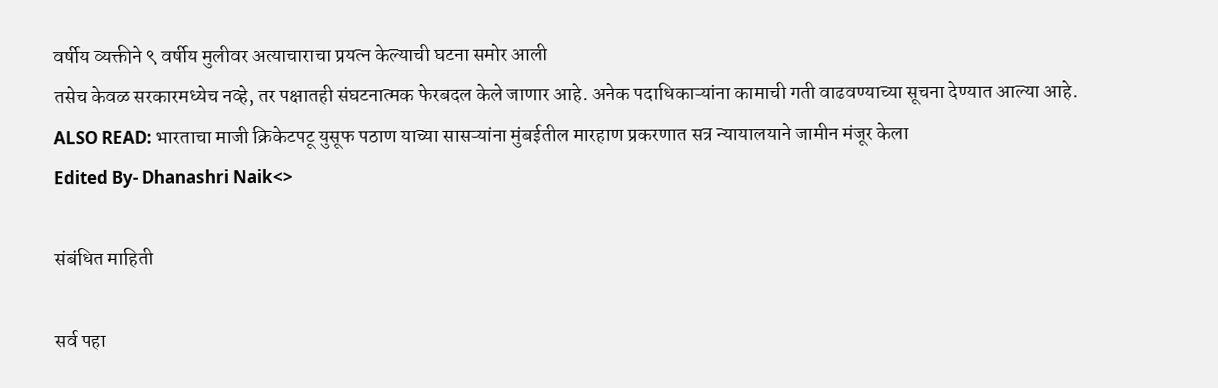वर्षीय व्यक्तीने ९ वर्षीय मुलीवर अत्याचाराचा प्रयत्न केल्याची घटना समोर आली
तसेच केवळ सरकारमध्येच नव्हे, तर पक्षातही संघटनात्मक फेरबदल केले जाणार आहे. अनेक पदाधिकाऱ्यांना कामाची गती वाढवण्याच्या सूचना देण्यात आल्या आहे.
ALSO READ: भारताचा माजी क्रिकेटपटू युसूफ पठाण याच्या सासऱ्यांना मुंबईतील मारहाण प्रकरणात सत्र न्यायालयाने जामीन मंजूर केला
Edited By- Dhanashri Naik<>

संबंधित माहिती

सर्व पहा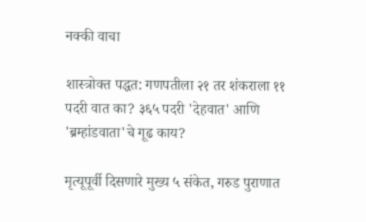नक्की वाचा

शास्त्रोक्त पद्धत: गणपतीला २१ तर शंकराला ११ पदरी वात का? ३६५ पदरी 'देहवात' आणि 'ब्रम्हांडवाता'चे गूढ काय?

मृत्यूपूर्वी दिसणारे मुख्य ५ संकेत, गरुड पुराणात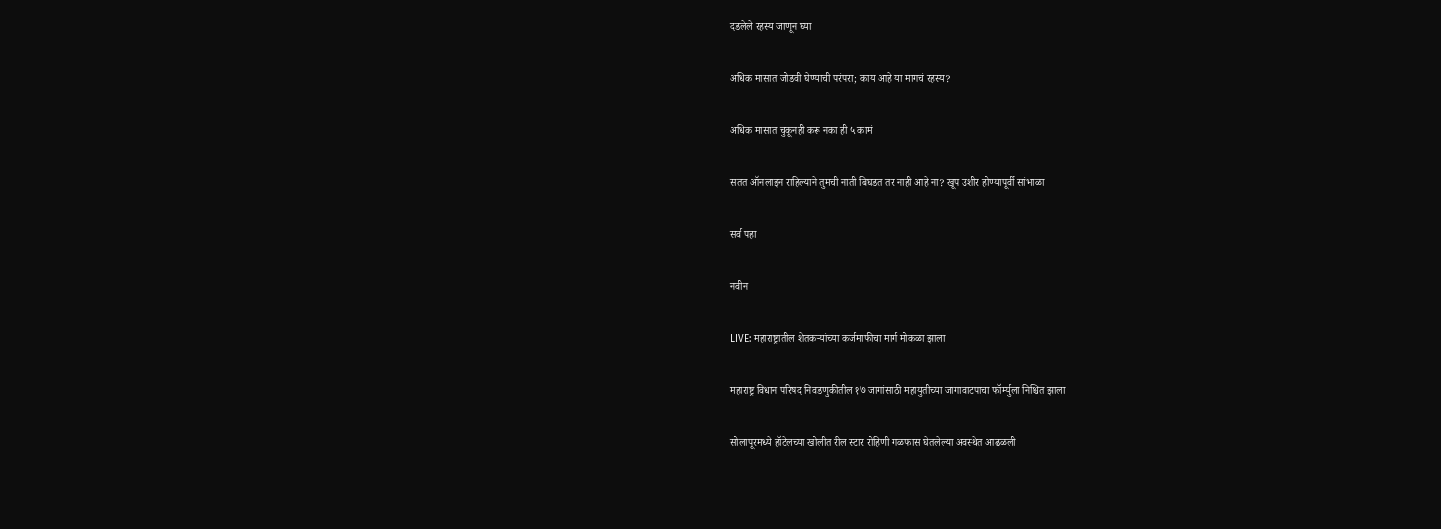दडलेले रहस्य जाणून घ्या

अधिक मासात जोडवी घेण्याची परंपरा; काय आहे या मागचं रहस्य?

अधिक मासात चुकूनही करू नका ही ५ कामं

सतत ऑनलाइन राहिल्याने तुमची नाती बिघडत तर नाही आहे ना? खूप उशीर होण्यापूर्वी सांभाळा

सर्व पहा

नवीन

LIVE: महाराष्ट्रातील शेतकऱ्यांच्या कर्जमाफीचा मार्ग मोकळा झाला

महाराष्ट्र विधान परिषद निवडणुकीतील १७ जागांसाठी महायुतीच्या जागावाटपाचा फॉर्म्युला निश्चित झाला

सोलापूरमध्ये हॉटेलच्या खोलीत रील स्टार रोहिणी गळफास घेतलेल्या अवस्थेत आढळली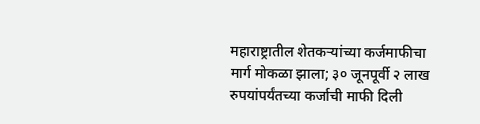महाराष्ट्रातील शेतकऱ्यांच्या कर्जमाफीचा मार्ग मोकळा झाला; ३० जूनपूर्वी २ लाख रुपयांपर्यंतच्या कर्जाची माफी दिली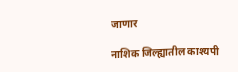जाणार

नाशिक जिल्ह्यातील काश्यपी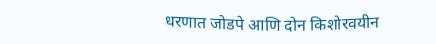धरणात जोडपे आणि दोन किशोरवयीन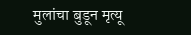मुलांचा बुडून मृत्यू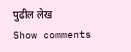पुढील लेख
Show comments